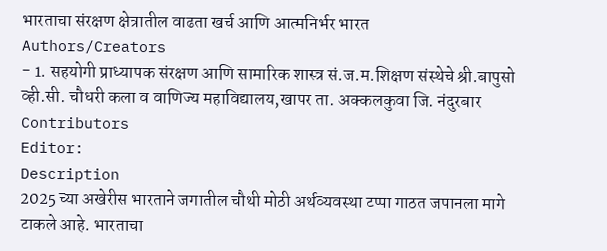भारताचा संरक्षण क्षेत्रातील वाढता खर्च आणि आत्मनिर्भर भारत
Authors/Creators
- 1. सहयोगी प्राध्यापक संरक्षण आणि सामारिक शास्त्र सं.ज.म.शिक्षण संस्थेचे श्री.बापुसो व्ही.सी. चौधरी कला व वाणिज्य महाविद्यालय,खापर ता. अक्कलकुवा जि. नंदुरबार
Contributors
Editor:
Description
2025 च्या अखेरीस भारताने जगातील चौथी मोठी अर्थव्यवस्था टप्पा गाठत जपानला मागे टाकले आहे. भारताचा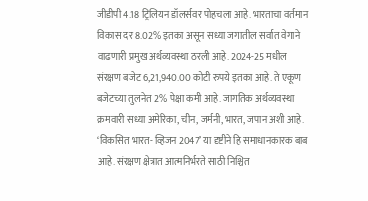जीडीपी 4.18 ट्रिलियन डॉलर्सवर पोहचला आहे. भारताचा वर्तमान विकास दर 8.02% इतका असून सध्या जगातील सर्वात वेगाने वाढणारी प्रमुख अर्थव्यवस्था ठरली आहे. 2024-25 मधील संरक्षण बजेट 6,21,940.00 कोटी रुपये इतका आहे. ते एकूण बजेटच्या तुलनेत 2% पेक्षा कमी आहे. जागतिक अर्थव्यवस्था क्रमवारी सध्या अमेरिका, चीन, जर्मनी, भारत, जपान अशी आहे. ‘विकसित भारत- व्हिजन 2047’ या दृष्टीने हि समाधानकारक बाब आहे. संरक्षण क्षेत्रात आत्मनिर्भरते साठी निश्चित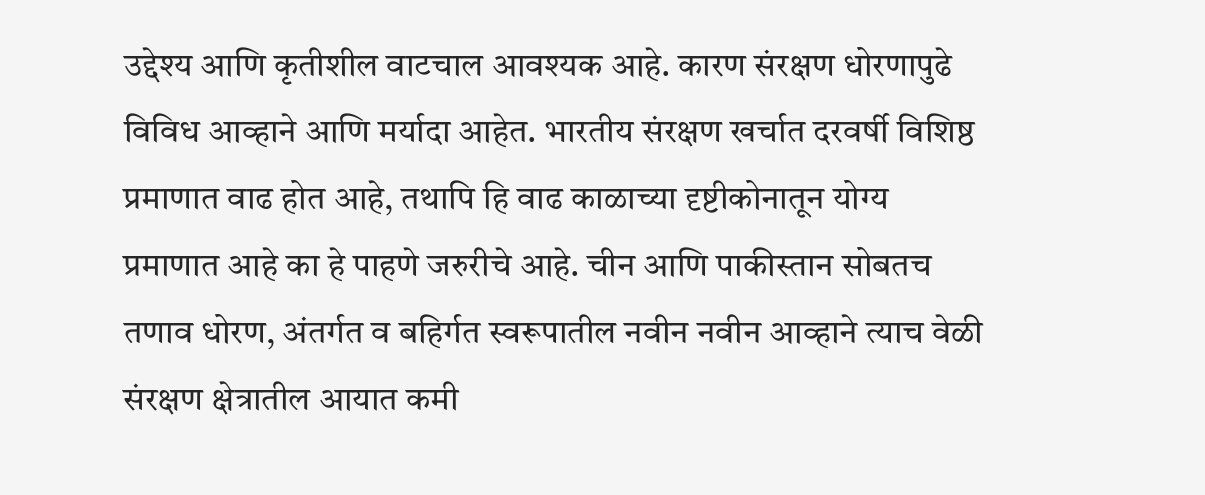उद्देश्य आणि कृतीशील वाटचाल आवश्यक आहे. कारण संरक्षण धोरणापुढे विविध आव्हाने आणि मर्यादा आहेत. भारतीय संरक्षण खर्चात दरवर्षी विशिष्ठ प्रमाणात वाढ होत आहे, तथापि हि वाढ काळाच्या दृष्टीकोनातून योग्य प्रमाणात आहे का हे पाहणे जरुरीचे आहे. चीन आणि पाकीस्तान सोबतच तणाव धोरण, अंतर्गत व बहिर्गत स्वरूपातील नवीन नवीन आव्हाने त्याच वेळी संरक्षण क्षेत्रातील आयात कमी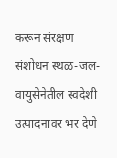करून संरक्षण संशोधन स्थळ-जल-वायुसेनेतील स्वदेशी उत्पादनावर भर देणे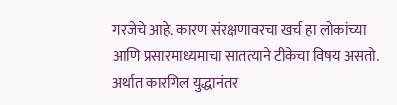गरजेचे आहे. कारण संरक्षणावरचा खर्च हा लोकांच्या आणि प्रसारमाध्यमाचा सातत्याने टीकेचा विषय असतो. अर्थात कारगिल युद्धानंतर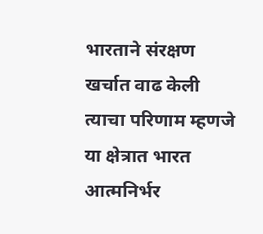भारताने संरक्षण खर्चात वाढ केली त्याचा परिणाम म्हणजे या क्षेत्रात भारत आत्मनिर्भर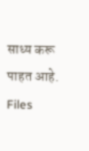साध्य करू पाहत आहे.
Files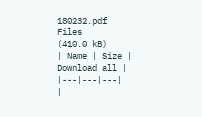180232.pdf
Files
(410.0 kB)
| Name | Size | Download all |
|---|---|---|
|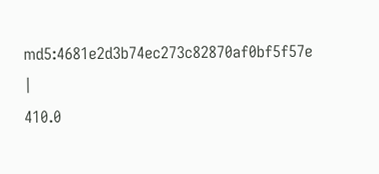md5:4681e2d3b74ec273c82870af0bf5f57e
|
410.0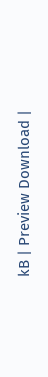kB | Preview Download |